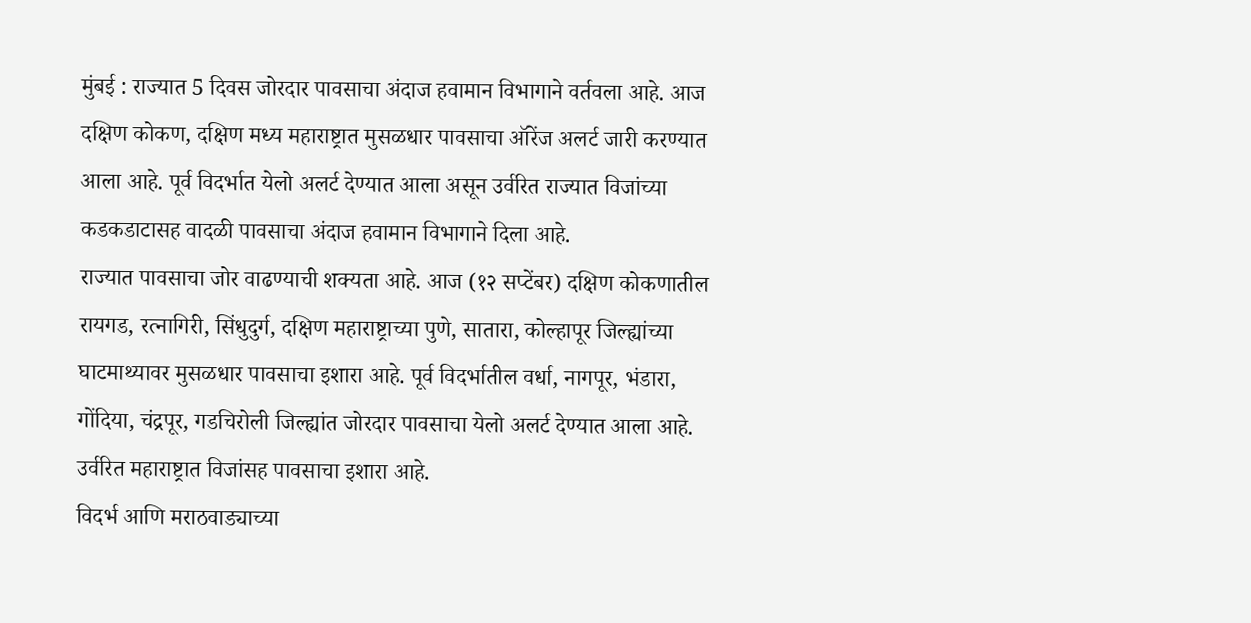मुंबई : राज्यात 5 दिवस जोरदार पावसाचा अंदाज हवामान विभागाने वर्तवला आहे. आज दक्षिण कोकण, दक्षिण मध्य महाराष्ट्रात मुसळधार पावसाचा ऑरेंज अलर्ट जारी करण्यात आला आहे. पूर्व विदर्भात येलो अलर्ट देण्यात आला असून उर्वरित राज्यात विजांच्या कडकडाटासह वादळी पावसाचा अंदाज हवामान विभागाने दिला आहे.
राज्यात पावसाचा जोर वाढण्याची शक्यता आहे. आज (१२ सप्टेंबर) दक्षिण कोकणातील रायगड, रत्नागिरी, सिंधुदुर्ग, दक्षिण महाराष्ट्राच्या पुणे, सातारा, कोल्हापूर जिल्ह्यांच्या घाटमाथ्यावर मुसळधार पावसाचा इशारा आहे. पूर्व विदर्भातील वर्धा, नागपूर, भंडारा, गोंदिया, चंद्रपूर, गडचिरोली जिल्ह्यांत जोरदार पावसाचा येलो अलर्ट देण्यात आला आहे. उर्वरित महाराष्ट्रात विजांसह पावसाचा इशारा आहे.
विदर्भ आणि मराठवाड्याच्या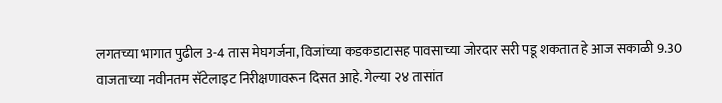लगतच्या भागात पुढील 3-4 तास मेघगर्जना, विजांच्या कडकडाटासह पावसाच्या जोरदार सरी पडू शकतात हे आज सकाळी 9.30 वाजताच्या नवीनतम सॅटेलाइट निरीक्षणावरून दिसत आहे. गेल्या २४ तासांत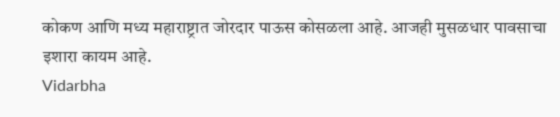कोकण आणि मध्य महाराष्ट्रात जोरदार पाऊस कोसळला आहे. आजही मुसळधार पावसाचा इशारा कायम आहे.
Vidarbha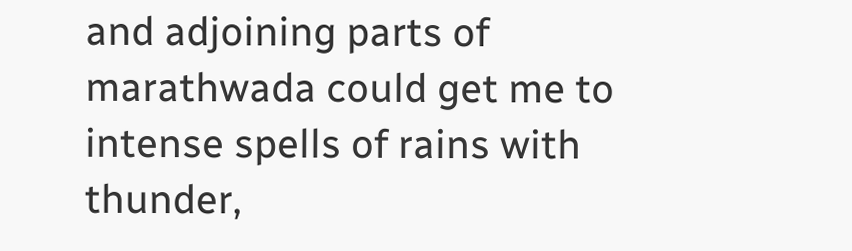and adjoining parts of marathwada could get me to intense spells of rains with thunder,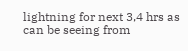lightning for next 3,4 hrs as can be seeing from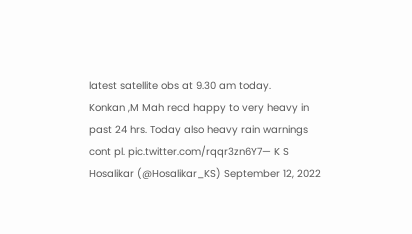latest satellite obs at 9.30 am today.
Konkan ,M Mah recd happy to very heavy in past 24 hrs. Today also heavy rain warnings cont pl. pic.twitter.com/rqqr3zn6Y7— K S Hosalikar (@Hosalikar_KS) September 12, 2022